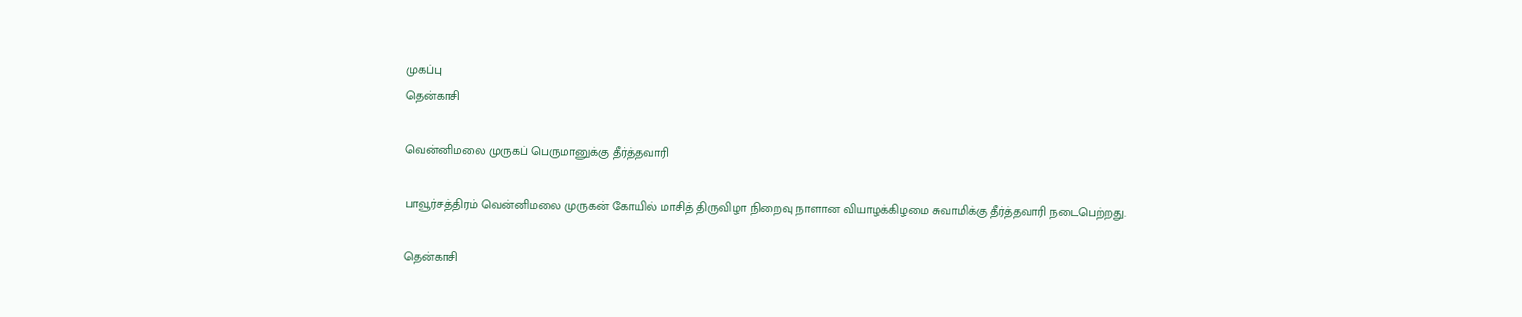முகப்பு
தென்காசி

வென்னிமலை முருகப் பெருமானுக்கு தீர்த்தவாரி

பாவூர்சத்திரம் வென்னிமலை முருகன் கோயில் மாசித் திருவிழா நிறைவு நாளான வியாழக்கிழமை சுவாமிக்கு தீர்த்தவாரி நடைபெற்றது.

தென்காசி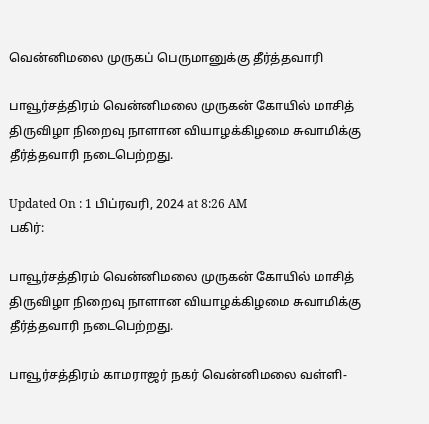வென்னிமலை முருகப் பெருமானுக்கு தீர்த்தவாரி

பாவூர்சத்திரம் வென்னிமலை முருகன் கோயில் மாசித் திருவிழா நிறைவு நாளான வியாழக்கிழமை சுவாமிக்கு தீர்த்தவாரி நடைபெற்றது.

Updated On : 1 பிப்ரவரி, 2024 at 8:26 AM
பகிர்:

பாவூர்சத்திரம் வென்னிமலை முருகன் கோயில் மாசித் திருவிழா நிறைவு நாளான வியாழக்கிழமை சுவாமிக்கு தீர்த்தவாரி நடைபெற்றது.

பாவூர்சத்திரம் காமராஜர் நகர் வென்னிமலை வள்ளி-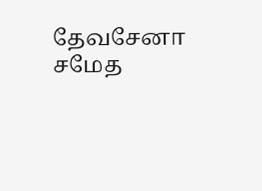தேவசேனா சமேத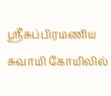ஸ்ரீசுப்பிரமணிய சுவாமி கோயிலில்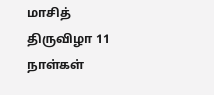மாசித் திருவிழா 11 நாள்கள்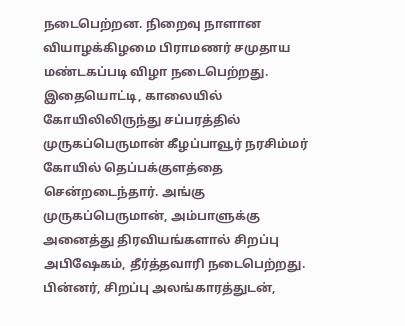நடைபெற்றன. நிறைவு நாளான வியாழக்கிழமை பிராமணர் சமுதாய மண்டகப்படி விழா நடைபெற்றது. இதையொட்டி, காலையில் கோயிலிலிருந்து சப்பரத்தில் முருகப்பெருமான் கீழப்பாவூர் நரசிம்மர் கோயில் தெப்பக்குளத்தை சென்றடைந்தார். அங்கு முருகப்பெருமான், அம்பாளுக்கு அனைத்து திரவியங்களால் சிறப்பு அபிஷேகம், தீர்த்தவாரி நடைபெற்றது. பின்னர், சிறப்பு அலங்காரத்துடன்,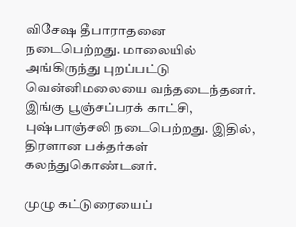விசேஷ தீபாராதனை நடைபெற்றது. மாலையில் அங்கிருந்து புறப்பட்டு வென்னிமலையை வந்தடைந்தனர். இங்கு பூஞ்சப்பரக் காட்சி, புஷ்பாஞ்சலி நடைபெற்றது. இதில், திரளான பக்தர்கள் கலந்துகொண்டனர்.

முழு கட்டுரையைப்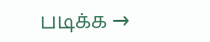படிக்க →